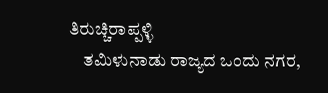ತಿರುಚ್ಚಿರಾಪ್ಪಳ್ಳಿ
    ತಮಿಳುನಾಡು ರಾಜ್ಯದ ಒಂದು ನಗರ,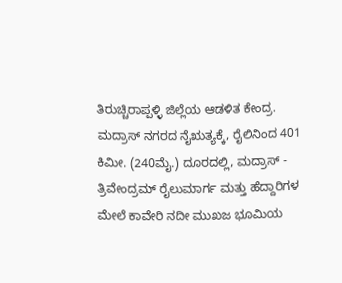ತಿರುಚ್ಚಿರಾಪ್ಪಳ್ಳಿ ಜಿಲ್ಲೆಯ ಆಡಳಿತ ಕೇಂದ್ರ. ಮದ್ರಾಸ್ ನಗರದ ನೈಋತ್ಯಕ್ಕೆ, ರೈಲಿನಿಂದ 401 ಕಿಮೀ. (240ಮೈ.) ದೂರದಲ್ಲಿ, ಮದ್ರಾಸ್ - ತ್ರಿವೇಂದ್ರಮ್ ರೈಲುಮಾರ್ಗ ಮತ್ತು ಹೆದ್ದಾರಿಗಳ ಮೇಲೆ ಕಾವೇರಿ ನದೀ ಮುಖಜ ಭೂಮಿಯ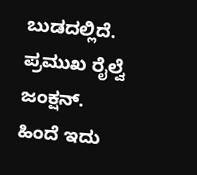ಬುಡದಲ್ಲಿದೆ. ಪ್ರಮುಖ ರೈಲ್ವೆ ಜಂಕ್ಷನ್. ಹಿಂದೆ ಇದು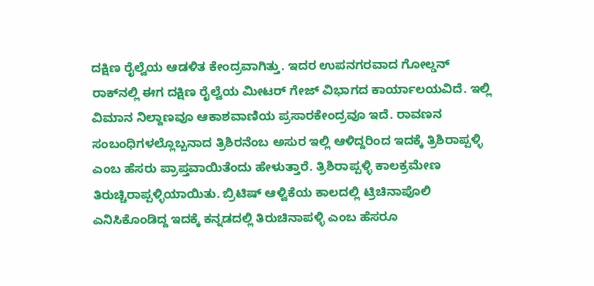ದಕ್ಷಿಣ ರೈಲ್ವೆಯ ಆಡಳಿತ ಕೇಂದ್ರವಾಗಿತ್ತು. ಇದರ ಉಪನಗರವಾದ ಗೋಲ್ಡನ್ ರಾಕ್‍ನಲ್ಲಿ ಈಗ ದಕ್ಷಿಣ ರೈಲ್ವೆಯ ಮೀಟರ್ ಗೇಜ್ ವಿಭಾಗದ ಕಾರ್ಯಾಲಯವಿದೆ. ಇಲ್ಲಿ ವಿಮಾನ ನಿಲ್ದಾಣವೂ ಆಕಾಶವಾಣಿಯ ಪ್ರಸಾರಕೇಂದ್ರವೂ ಇದೆ. ರಾವಣನ ಸಂಬಂಧಿಗಳಲ್ಲೊಬ್ಬನಾದ ತ್ರಿಶಿರನೆಂಬ ಅಸುರ ಇಲ್ಲಿ ಆಳಿದ್ದರಿಂದ ಇದಕ್ಕೆ ತ್ರಿಶಿರಾಪ್ಪಳ್ಳಿ ಎಂಬ ಹೆಸರು ಪ್ರಾಪ್ತವಾಯಿತೆಂದು ಹೇಳುತ್ತಾರೆ. ತ್ರಿಶಿರಾಪ್ಪಳ್ಳಿ ಕಾಲಕ್ರಮೇಣ ತಿರುಚ್ಚಿರಾಪ್ಪಳ್ಳಿಯಾಯಿತು. ಬ್ರಿಟಿಷ್ ಆಳ್ವಿಕೆಯ ಕಾಲದಲ್ಲಿ ಟ್ರಿಚಿನಾಪೊಲಿ ಎನಿಸಿಕೊಂಡಿದ್ದ ಇದಕ್ಕೆ ಕನ್ನಡದಲ್ಲಿ ತಿರುಚಿನಾಪಳ್ಳಿ ಎಂಬ ಹೆಸರೂ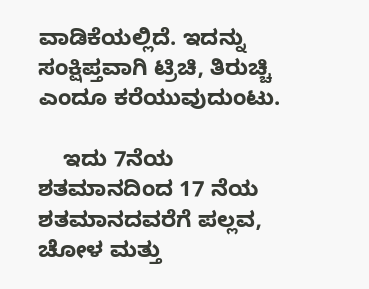ವಾಡಿಕೆಯಲ್ಲಿದೆ. ಇದನ್ನು ಸಂಕ್ಷಿಪ್ತವಾಗಿ ಟ್ರಿಚಿ, ತಿರುಚ್ಚಿ ಎಂದೂ ಕರೆಯುವುದುಂಟು.

    ಇದು 7ನೆಯ ಶತಮಾನದಿಂದ 17 ನೆಯ ಶತಮಾನದವರೆಗೆ ಪಲ್ಲವ, ಚೋಳ ಮತ್ತು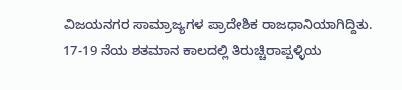ವಿಜಯನಗರ ಸಾಮ್ರಾಜ್ಯಗಳ ಪ್ರಾದೇಶಿಕ ರಾಜಧಾನಿಯಾಗಿದ್ದಿತು. 17-19 ನೆಯ ಶತಮಾನ ಕಾಲದಲ್ಲಿ ತಿರುಚ್ಚಿರಾಪ್ಪಳ್ಳಿಯ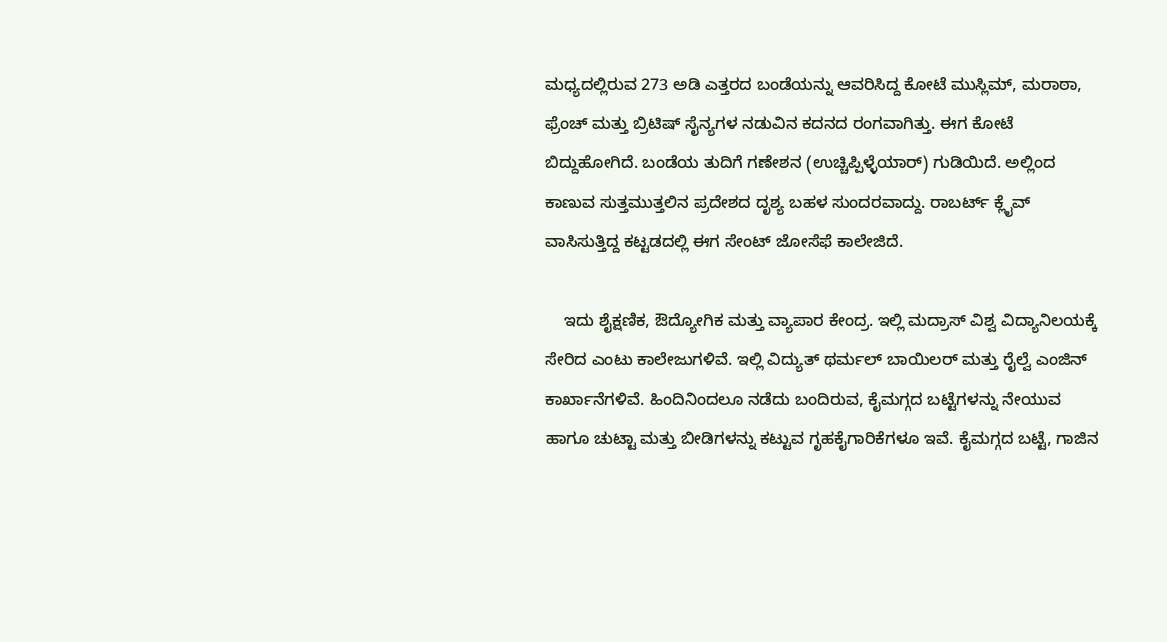ಮಧ್ಯದಲ್ಲಿರುವ 273 ಅಡಿ ಎತ್ತರದ ಬಂಡೆಯನ್ನು ಆವರಿಸಿದ್ದ ಕೋಟೆ ಮುಸ್ಲಿಮ್, ಮರಾಠಾ, ಫ್ರೆಂಚ್ ಮತ್ತು ಬ್ರಿಟಿಷ್ ಸೈನ್ಯಗಳ ನಡುವಿನ ಕದನದ ರಂಗವಾಗಿತ್ತು. ಈಗ ಕೋಟೆ ಬಿದ್ದುಹೋಗಿದೆ. ಬಂಡೆಯ ತುದಿಗೆ ಗಣೇಶನ (ಉಚ್ಚಿಪ್ಪಿಳ್ಳೆಯಾರ್) ಗುಡಿಯಿದೆ. ಅಲ್ಲಿಂದ ಕಾಣುವ ಸುತ್ತಮುತ್ತಲಿನ ಪ್ರದೇಶದ ದೃಶ್ಯ ಬಹಳ ಸುಂದರವಾದ್ದು. ರಾಬರ್ಟ್ ಕ್ಲೈವ್ ವಾಸಿಸುತ್ತಿದ್ದ ಕಟ್ಟಡದಲ್ಲಿ ಈಗ ಸೇಂಟ್ ಜೋಸೆಫೆ ಕಾಲೇಜಿದೆ.

    ಇದು ಶೈಕ್ಷಣಿಕ, ಔದ್ಯೋಗಿಕ ಮತ್ತು ವ್ಯಾಪಾರ ಕೇಂದ್ರ. ಇಲ್ಲಿ ಮದ್ರಾಸ್ ವಿಶ್ವ ವಿದ್ಯಾನಿಲಯಕ್ಕೆ ಸೇರಿದ ಎಂಟು ಕಾಲೇಜುಗಳಿವೆ. ಇಲ್ಲಿ ವಿದ್ಯುತ್ ಥರ್ಮಲ್ ಬಾಯಿಲರ್ ಮತ್ತು ರೈಲ್ವೆ ಎಂಜಿನ್ ಕಾರ್ಖಾನೆಗಳಿವೆ. ಹಿಂದಿನಿಂದಲೂ ನಡೆದು ಬಂದಿರುವ, ಕೈಮಗ್ಗದ ಬಟ್ಟೆಗಳನ್ನು ನೇಯುವ ಹಾಗೂ ಚುಟ್ಟಾ ಮತ್ತು ಬೀಡಿಗಳನ್ನು ಕಟ್ಟುವ ಗೃಹಕೈಗಾರಿಕೆಗಳೂ ಇವೆ. ಕೈಮಗ್ಗದ ಬಟ್ಟೆ, ಗಾಜಿನ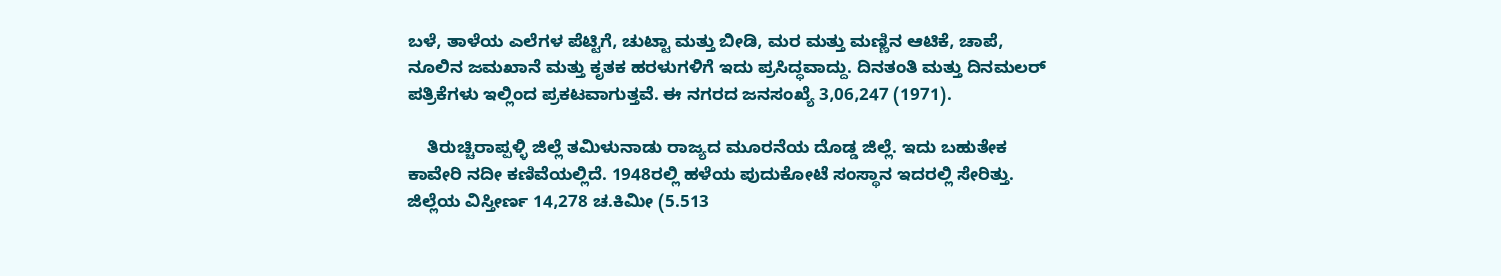ಬಳೆ, ತಾಳೆಯ ಎಲೆಗಳ ಪೆಟ್ಟಿಗೆ, ಚುಟ್ಟಾ ಮತ್ತು ಬೀಡಿ, ಮರ ಮತ್ತು ಮಣ್ಣಿನ ಆಟಿಕೆ, ಚಾಪೆ, ನೂಲಿನ ಜಮಖಾನೆ ಮತ್ತು ಕೃತಕ ಹರಳುಗಳಿಗೆ ಇದು ಪ್ರಸಿದ್ಧವಾದ್ದು. ದಿನತಂತಿ ಮತ್ತು ದಿನಮಲರ್ ಪತ್ರಿಕೆಗಳು ಇಲ್ಲಿಂದ ಪ್ರಕಟವಾಗುತ್ತವೆ. ಈ ನಗರದ ಜನಸಂಖ್ಯೆ 3,06,247 (1971).

    ತಿರುಚ್ಚಿರಾಪ್ಪಳ್ಳಿ ಜಿಲ್ಲೆ ತಮಿಳುನಾಡು ರಾಜ್ಯದ ಮೂರನೆಯ ದೊಡ್ಡ ಜಿಲ್ಲೆ. ಇದು ಬಹುತೇಕ ಕಾವೇರಿ ನದೀ ಕಣಿವೆಯಲ್ಲಿದೆ. 1948ರಲ್ಲಿ ಹಳೆಯ ಪುದುಕೋಟೆ ಸಂಸ್ಥಾನ ಇದರಲ್ಲಿ ಸೇರಿತ್ತು. ಜಿಲ್ಲೆಯ ವಿಸ್ತೀರ್ಣ 14,278 ಚ.ಕಿಮೀ (5.513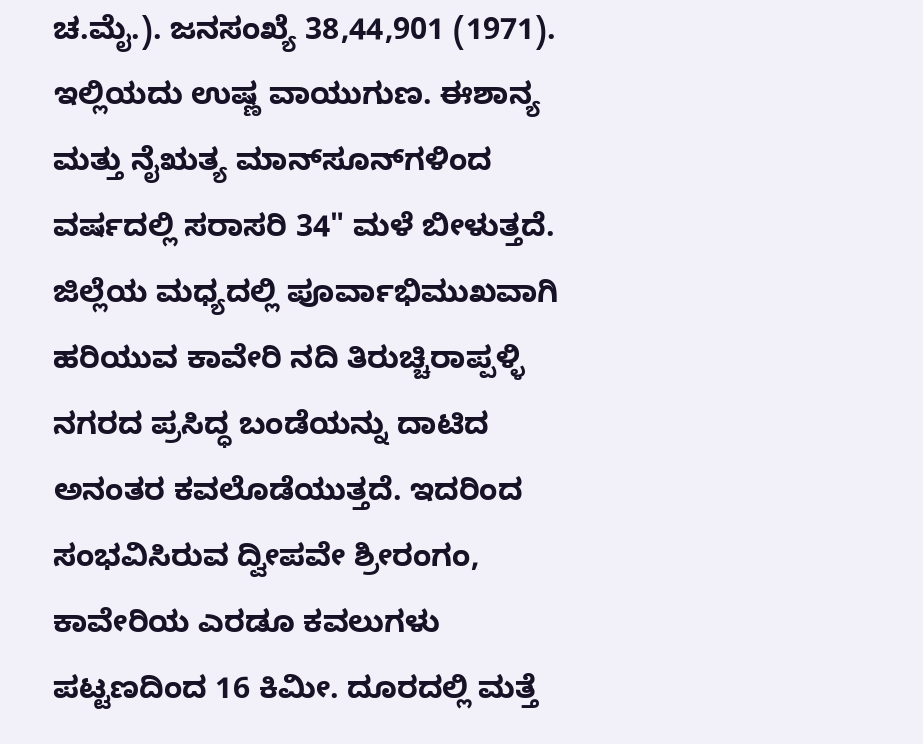ಚ.ಮೈ.). ಜನಸಂಖ್ಯೆ 38,44,901 (1971). ಇಲ್ಲಿಯದು ಉಷ್ಣ ವಾಯುಗುಣ. ಈಶಾನ್ಯ ಮತ್ತು ನೈಋತ್ಯ ಮಾನ್‍ಸೂನ್‍ಗಳಿಂದ ವರ್ಷದಲ್ಲಿ ಸರಾಸರಿ 34" ಮಳೆ ಬೀಳುತ್ತದೆ. ಜಿಲ್ಲೆಯ ಮಧ್ಯದಲ್ಲಿ ಪೂರ್ವಾಭಿಮುಖವಾಗಿ ಹರಿಯುವ ಕಾವೇರಿ ನದಿ ತಿರುಚ್ಚಿರಾಪ್ಪಳ್ಳಿ ನಗರದ ಪ್ರಸಿದ್ಧ ಬಂಡೆಯನ್ನು ದಾಟಿದ ಅನಂತರ ಕವಲೊಡೆಯುತ್ತದೆ. ಇದರಿಂದ ಸಂಭವಿಸಿರುವ ದ್ವೀಪವೇ ಶ್ರೀರಂಗಂ, ಕಾವೇರಿಯ ಎರಡೂ ಕವಲುಗಳು ಪಟ್ಟಣದಿಂದ 16 ಕಿಮೀ. ದೂರದಲ್ಲಿ ಮತ್ತೆ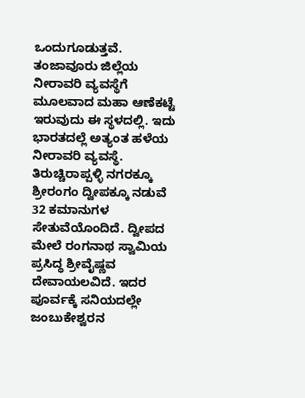ಒಂದುಗೂಡುತ್ತವೆ. ತಂಜಾವೂರು ಜಿಲ್ಲೆಯ ನೀರಾವರಿ ವ್ಯವಸ್ಥೆಗೆ ಮೂಲವಾದ ಮಹಾ ಆಣೆಕಟ್ಟೆ ಇರುವುದು ಈ ಸ್ಥಳದಲ್ಲಿ. ಇದು ಭಾರತದಲ್ಲೆ ಅತ್ಯಂತ ಹಳೆಯ ನೀರಾವರಿ ವ್ಯವಸ್ಥೆ. ತಿರುಚ್ಚಿರಾಪ್ಪಳ್ಳಿ ನಗರಕ್ಕೂ ಶ್ರೀರಂಗಂ ದ್ವೀಪಕ್ಕೂ ನಡುವೆ 32 ಕಮಾನುಗಳ ಸೇತುವೆಯೊಂದಿದೆ. ದ್ವೀಪದ ಮೇಲೆ ರಂಗನಾಥ ಸ್ವಾಮಿಯ ಪ್ರಸಿದ್ಧ ಶ್ರೀವೈಷ್ಣವ ದೇವಾಯಲವಿದೆ. ಇದರ ಪೂರ್ವಕ್ಕೆ ಸನಿಯದಲ್ಲೇ ಜಂಬುಕೇಶ್ವರನ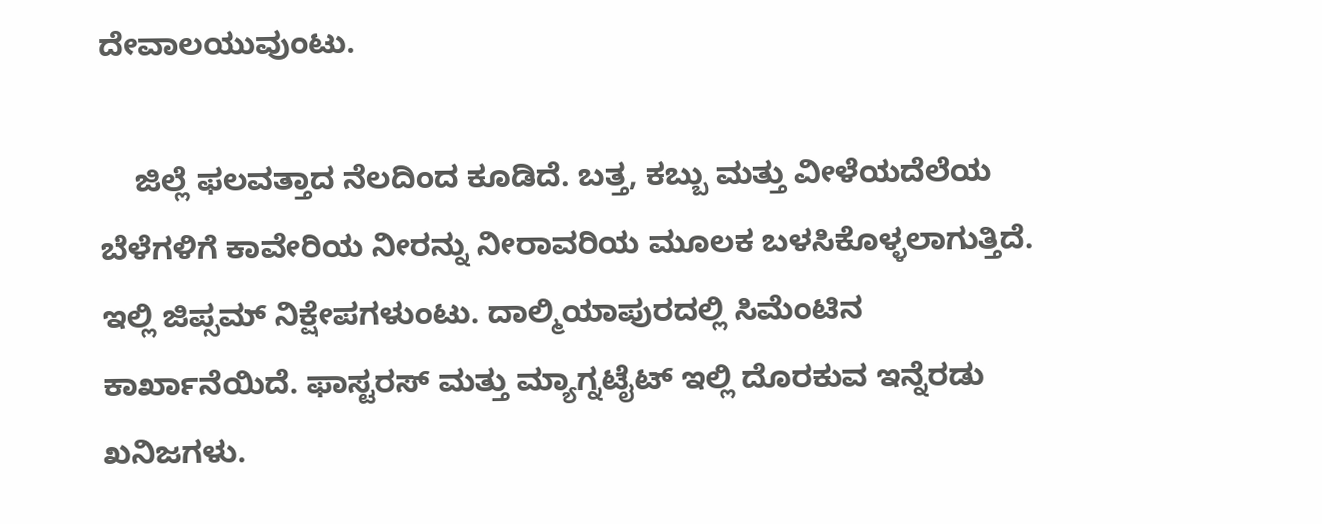ದೇವಾಲಯುವುಂಟು.

    ಜಿಲ್ಲೆ ಫಲವತ್ತಾದ ನೆಲದಿಂದ ಕೂಡಿದೆ. ಬತ್ತ, ಕಬ್ಬು ಮತ್ತು ವೀಳೆಯದೆಲೆಯ ಬೆಳೆಗಳಿಗೆ ಕಾವೇರಿಯ ನೀರನ್ನು ನೀರಾವರಿಯ ಮೂಲಕ ಬಳಸಿಕೊಳ್ಳಲಾಗುತ್ತಿದೆ. ಇಲ್ಲಿ ಜಿಪ್ಸಮ್ ನಿಕ್ಷೇಪಗಳುಂಟು. ದಾಲ್ಮಿಯಾಪುರದಲ್ಲಿ ಸಿಮೆಂಟಿನ ಕಾರ್ಖಾನೆಯಿದೆ. ಫಾಸ್ಟರಸ್ ಮತ್ತು ಮ್ಯಾಗ್ನಟೈಟ್ ಇಲ್ಲಿ ದೊರಕುವ ಇನ್ನೆರಡು ಖನಿಜಗಳು.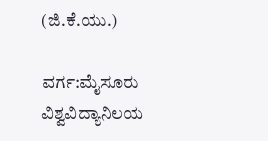(ಜಿ.ಕೆ.ಯು.)

ವರ್ಗ:ಮೈಸೂರು ವಿಶ್ವವಿದ್ಯಾನಿಲಯ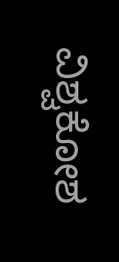ವಿಶ್ವಕೋಶ